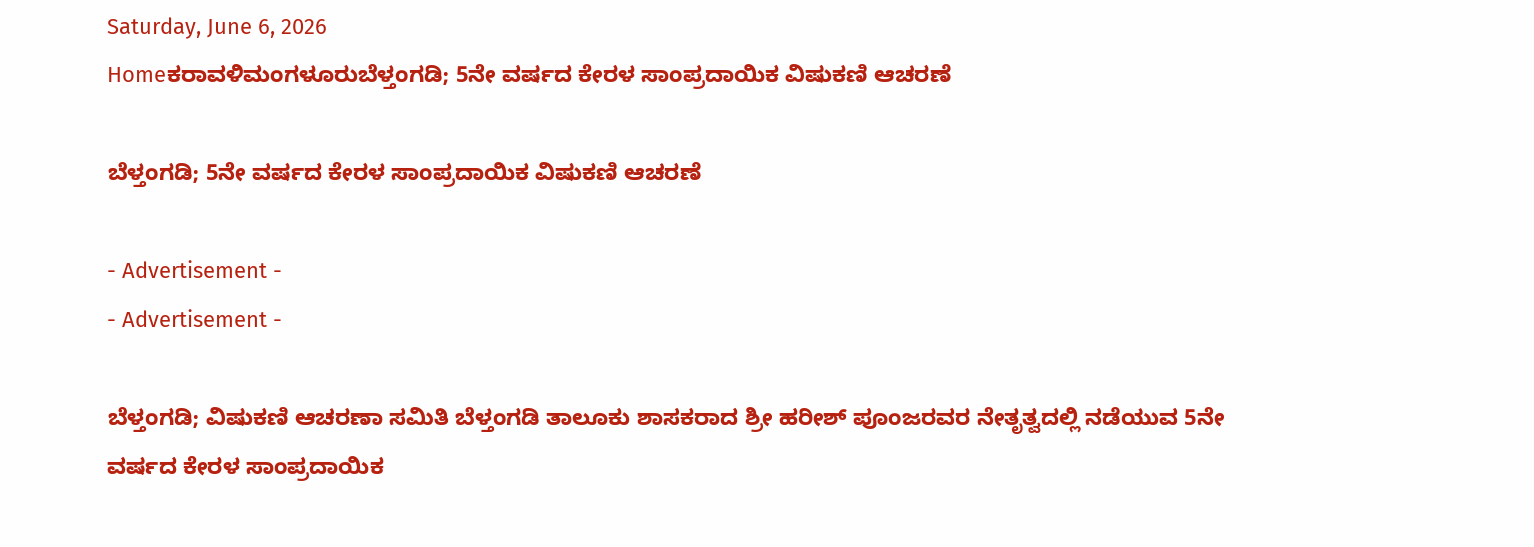Saturday, June 6, 2026
Homeಕರಾವಳಿಮಂಗಳೂರುಬೆಳ್ತಂಗಡಿ; 5ನೇ ವರ್ಷದ ಕೇರಳ ಸಾಂಪ್ರದಾಯಿಕ ವಿಷುಕಣಿ ಆಚರಣೆ

ಬೆಳ್ತಂಗಡಿ; 5ನೇ ವರ್ಷದ ಕೇರಳ ಸಾಂಪ್ರದಾಯಿಕ ವಿಷುಕಣಿ ಆಚರಣೆ

- Advertisement -
- Advertisement -

ಬೆಳ್ತಂಗಡಿ; ವಿಷುಕಣಿ ಆಚರಣಾ ಸಮಿತಿ ಬೆಳ್ತಂಗಡಿ ತಾಲೂಕು ಶಾಸಕರಾದ ಶ್ರೀ ಹರೀಶ್ ಪೂಂಜರವರ ನೇತೃತ್ವದಲ್ಲಿ ನಡೆಯುವ 5ನೇ ವರ್ಷದ ಕೇರಳ ಸಾಂಪ್ರದಾಯಿಕ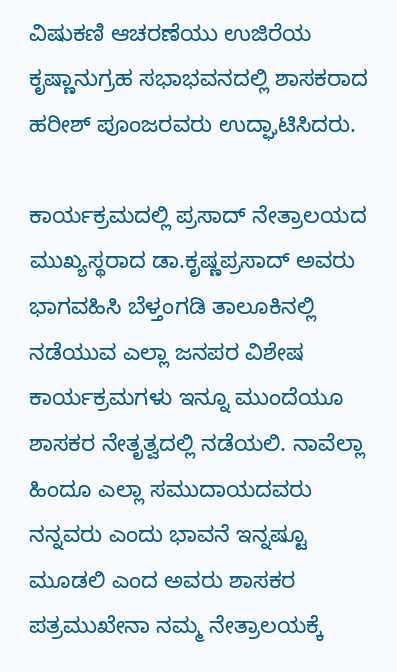ವಿಷುಕಣಿ ಆಚರಣೆಯು ಉಜಿರೆಯ ಕೃಷ್ಣಾನುಗ್ರಹ ಸಭಾಭವನದಲ್ಲಿ ಶಾಸಕರಾದ ಹರೀಶ್ ಪೂಂಜರವರು ಉದ್ಘಾಟಿಸಿದರು.

ಕಾರ್ಯಕ್ರಮದಲ್ಲಿ ಪ್ರಸಾದ್ ನೇತ್ರಾಲಯದ ಮುಖ್ಯಸ್ಥರಾದ ಡಾ.ಕೃಷ್ಣಪ್ರಸಾದ್ ಅವರು ಭಾಗವಹಿಸಿ ಬೆಳ್ತಂಗಡಿ ತಾಲೂಕಿನಲ್ಲಿ ನಡೆಯುವ ಎಲ್ಲಾ ಜನಪರ ವಿಶೇಷ ಕಾರ್ಯಕ್ರಮಗಳು ಇನ್ನೂ ಮುಂದೆಯೂ ಶಾಸಕರ ನೇತೃತ್ವದಲ್ಲಿ ನಡೆಯಲಿ. ನಾವೆಲ್ಲಾ ಹಿಂದೂ ಎಲ್ಲಾ ಸಮುದಾಯದವರು ನನ್ನವರು ಎಂದು ಭಾವನೆ ಇನ್ನಷ್ಟೂ ಮೂಡಲಿ ಎಂದ ಅವರು ಶಾಸಕರ ಪತ್ರಮುಖೇನಾ ನಮ್ಮ ನೇತ್ರಾಲಯಕ್ಕೆ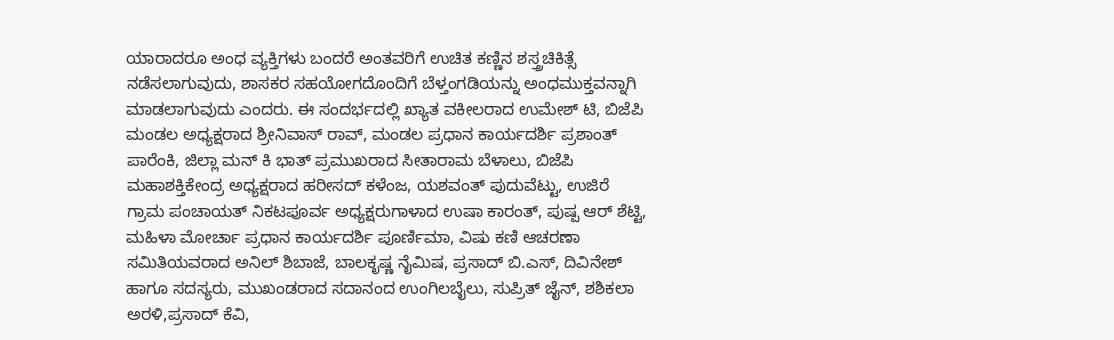ಯಾರಾದರೂ ಅಂಧ ವ್ಯಕ್ತಿಗಳು ಬಂದರೆ ಅಂತವರಿಗೆ ಉಚಿತ ಕಣ್ಣಿನ ಶಸ್ತ್ರಚಿಕಿತ್ಸೆ ನಡೆಸಲಾಗುವುದು, ಶಾಸಕರ ಸಹಯೋಗದೊಂದಿಗೆ ಬೆಳ್ತಂಗಡಿಯನ್ನು ಅಂಧಮುಕ್ತವನ್ನಾಗಿ ಮಾಡಲಾಗುವುದು‌ ಎಂದರು. ಈ ಸಂದರ್ಭದಲ್ಲಿ ಖ್ಯಾತ ವಕೀಲರಾದ ಉಮೇಶ್ ಟಿ, ಬಿಜೆಪಿ ಮಂಡಲ ಅಧ್ಯಕ್ಷರಾದ ಶ್ರೀನಿವಾಸ್ ರಾವ್, ಮಂಡಲ ಪ್ರಧಾನ ಕಾರ್ಯದರ್ಶಿ ಪ್ರಶಾಂತ್ ಪಾರೆಂಕಿ, ಜಿಲ್ಲಾ ಮನ್ ಕಿ ಭಾತ್ ಪ್ರಮುಖರಾದ ಸೀತಾರಾಮ ಬೆಳಾಲು, ಬಿಜೆಪಿ ಮಹಾಶಕ್ತಿಕೇಂದ್ರ ಅಧ್ಯಕ್ಷರಾದ ಹರೀಸದ್ ಕಳೆಂಜ, ಯಶವಂತ್ ಪುದುವೆಟ್ಟು, ಉಜಿರೆ ಗ್ರಾಮ ಪಂಚಾಯತ್ ನಿಕಟಪೂರ್ವ ಅಧ್ಯಕ್ಷರುಗಾಳಾದ ಉಷಾ ಕಾರಂತ್, ಪುಷ್ಪ ಆರ್ ಶೆಟ್ಟಿ, ಮಹಿಳಾ ಮೋರ್ಚಾ ಪ್ರಧಾನ ಕಾರ್ಯದರ್ಶಿ ಪೂರ್ಣಿಮಾ, ವಿಷು ಕಣಿ ಆಚರಣಾ ಸಮಿತಿಯವರಾದ ಅನಿಲ್ ಶಿಬಾಜೆ, ಬಾಲಕೃಷ್ಣ ನೈಮಿಷ, ಪ್ರಸಾದ್ ಬಿ.ಎಸ್, ದಿವಿನೇಶ್ ಹಾಗೂ ಸದಸ್ಯರು, ಮುಖಂಡರಾದ ಸದಾನಂದ ಉಂಗಿಲಬೈಲು, ಸುಪ್ರಿತ್ ಜೈನ್, ಶಶಿಕಲಾ ಅರಳಿ,ಪ್ರಸಾದ್ ಕೆವಿ,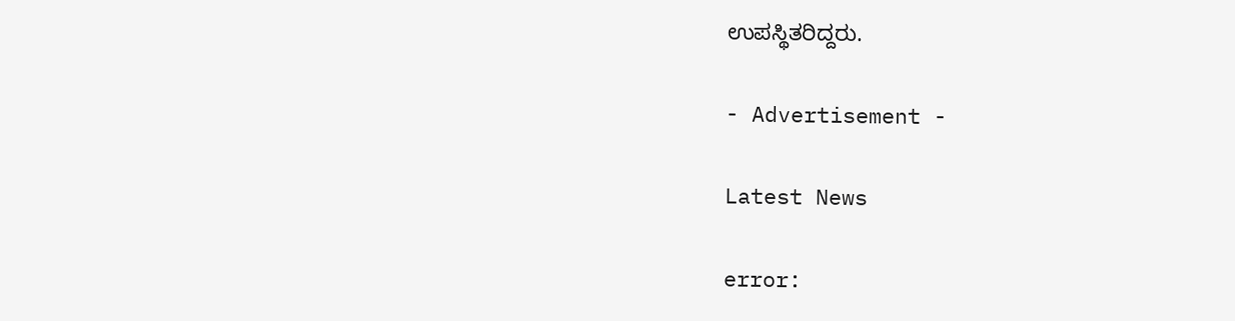ಉಪಸ್ಥಿತರಿದ್ದರು‌‌.

- Advertisement -

Latest News

error: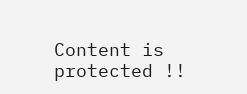Content is protected !!